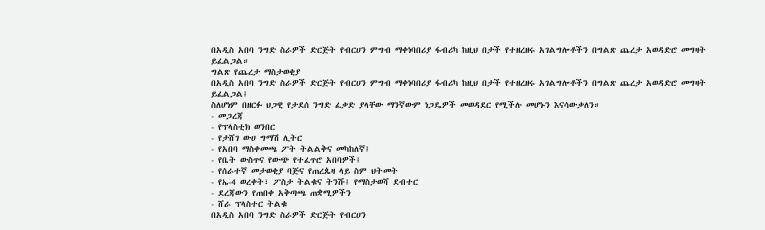በአዲስ አበባ ንግድ ስራዎች ድርጅት የብርሀን ምግብ ማቀነባበሪያ ፋብሪካ ከዚህ በታች የተዘረዘሩ አገልግሎቶችን በግልጽ ጨረታ አወዳድሮ መግዛት ይፈልጋል።
ግልጽ የጨረታ ማስታወቂያ
በአዲስ አበባ ንግድ ስራዎች ድርጅት የብርሀን ምግብ ማቀነባበሪያ ፋብሪካ ከዚህ በታች የተዘረዘሩ አገልግሎቶችን በግልጽ ጨረታ አወዳድሮ መግዛት ይፈልጋል፤
ስለሆነም በዘርፉ ህጋዊ የታደሰ ንግድ ፈቃድ ያላቸው ማንኛውም ነጋዴዎች መወዳደር የሚችሉ መሆኑን እናሳውቃለን።
- መጋረጃ
- የፕላስቲክ ወንበር
- የታሸገ ውሀ ግማሽ ሊትር
- የአበባ ማስቀመጫ ፖት ትልልቅና መካከለኛ፤
- የቤት ውስጥና የውጭ የተፈጥሮ አበባዎች፤
- የሰራተኛ መታወቂያ ባጅና የጠረጴዛ ላይ ስም ህትመት
- የኤ-4 ወረቀት፣ ፖስታ ትልቁና ትንሹ፤ የማስታወሻ ደብተር
- ደረጃውን የጠበቀ አቅጣጫ ጠቋሚዎችን
- ሸራ ፕላስተር ትልቁ
በአዲስ አበባ ንግድ ስራዎች ድርጅት የብርሀን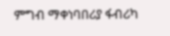ምግብ ማቀነባበሪያ ፋብሪካ